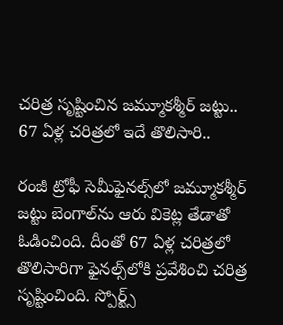చరిత్ర సృష్టించిన జమ్మూకశ్మీర్ జట్టు.. 67 ఏళ్ల చరిత్రలో ఇదే తొలిసారి..

రంజీ ట్రోఫీ సెమీఫైనల్స్‌లో జమ్మూకశ్మీర్‌ జట్టు బెంగాల్‌ను ఆరు వికెట్ల తేడాతో ఓడించింది. దీంతో 67 ఏళ్ల చరిత్రలో తొలిసారిగా ఫైనల్స్‌లోకి ప్రవేశించి చరిత్ర సృష్టించింది. స్పోర్ట్స్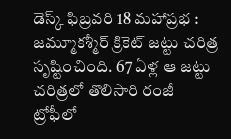డెస్క్ ఫిబ్రవరి 18 మహాప్రభ : జమ్మూకశ్మీర్ క్రికెట్ జట్టు చరిత్ర సృష్టించింది. 67 ఏళ్ల ఆ జట్టు చరిత్రలో తొలిసారి రంజీ ట్రోఫీలో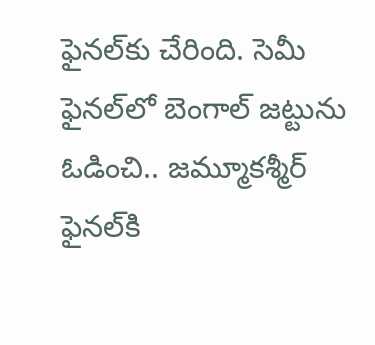ఫైనల్‌కు చేరింది. సెమీ ఫైనల్‌లో బెంగాల్ జట్టును ఓడించి.. జమ్మూకశ్మీర్ ఫైనల్‌కి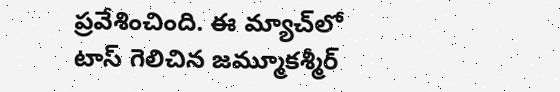ప్రవేశించింది. ఈ మ్యాచ్‌లో టాస్‌ గెలిచిన జమ్మూకశ్మీర్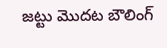జట్టు మొదట బౌలింగ్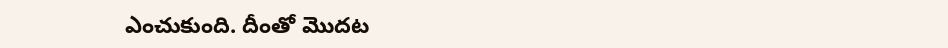ఎంచుకుంది. దీంతో మొదట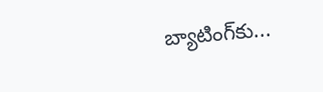బ్యాటింగ్‌కు...